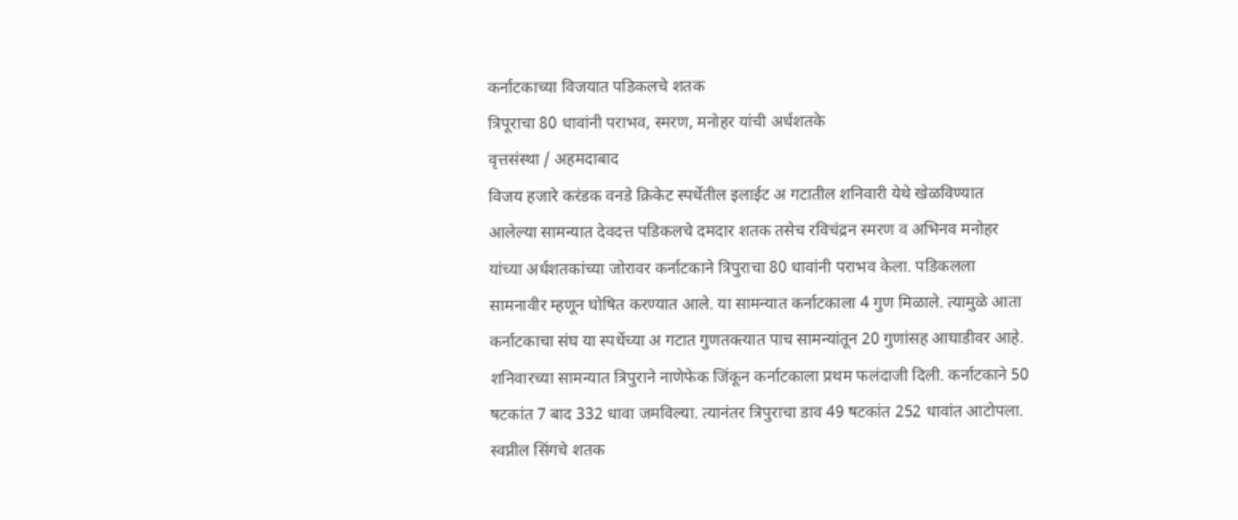कर्नाटकाच्या विजयात पडिकलचे शतक
त्रिपूराचा 80 धावांनी पराभव, स्मरण, मनोहर यांची अर्धशतके
वृत्तसंस्था / अहमदाबाद
विजय हजारे करंडक वनडे क्रिकेट स्पर्धेतील इलाईट अ गटातील शनिवारी येथे खेळविण्यात आलेल्या सामन्यात देवदत्त पडिकलचे दमदार शतक तसेच रविचंद्रन स्मरण व अभिनव मनोहर यांच्या अर्धशतकांच्या जोरावर कर्नाटकाने त्रिपुराचा 80 धावांनी पराभव केला. पडिकलला सामनावीर म्हणून घोषित करण्यात आले. या सामन्यात कर्नाटकाला 4 गुण मिळाले. त्यामुळे आता कर्नाटकाचा संघ या स्पर्धेच्या अ गटात गुणतक्त्यात पाच सामन्यांतून 20 गुणांसह आघाडीवर आहे.
शनिवारच्या सामन्यात त्रिपुराने नाणेफेक जिंकून कर्नाटकाला प्रथम फलंदाजी दिली. कर्नाटकाने 50 षटकांत 7 बाद 332 धावा जमविल्या. त्यानंतर त्रिपुराचा डाव 49 षटकांत 252 धावांत आटोपला. स्वप्नील सिंगचे शतक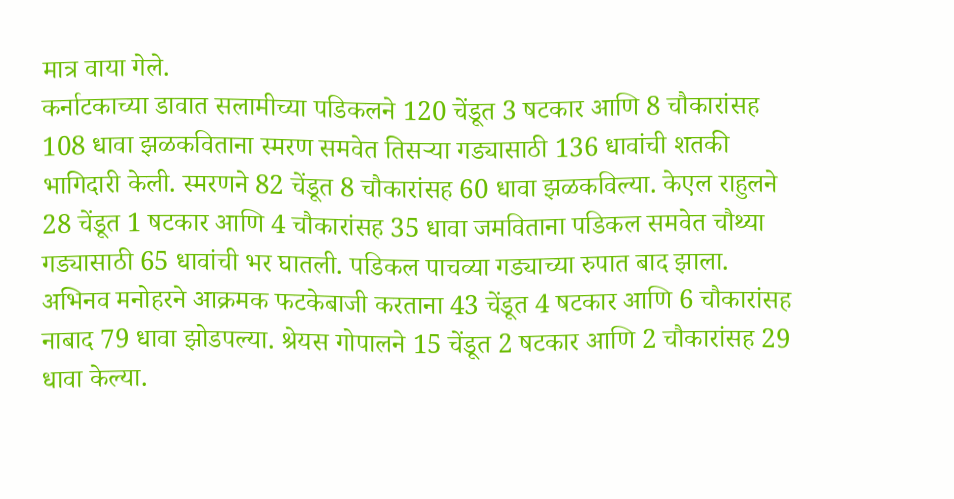मात्र वाया गेले.
कर्नाटकाच्या डावात सलामीच्या पडिकलने 120 चेंडूत 3 षटकार आणि 8 चौकारांसह 108 धावा झळकविताना स्मरण समवेत तिसऱ्या गड्यासाठी 136 धावांची शतकी भागिदारी केली. स्मरणने 82 चेंडूत 8 चौकारांसह 60 धावा झळकविल्या. केएल राहुलने 28 चेंडूत 1 षटकार आणि 4 चौकारांसह 35 धावा जमविताना पडिकल समवेत चौथ्या गड्यासाठी 65 धावांची भर घातली. पडिकल पाचव्या गड्याच्या रुपात बाद झाला. अभिनव मनोहरने आक्रमक फटकेबाजी करताना 43 चेंडूत 4 षटकार आणि 6 चौकारांसह नाबाद 79 धावा झोडपल्या. श्रेयस गोपालने 15 चेंडूत 2 षटकार आणि 2 चौकारांसह 29 धावा केल्या.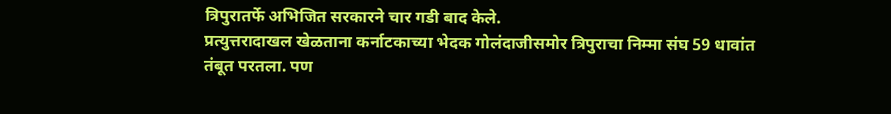त्रिपुरातर्फे अभिजित सरकारने चार गडी बाद केले.
प्रत्युत्तरादाखल खेळताना कर्नाटकाच्या भेदक गोलंदाजीसमोर त्रिपुराचा निम्मा संघ 59 धावांत तंबूत परतला. पण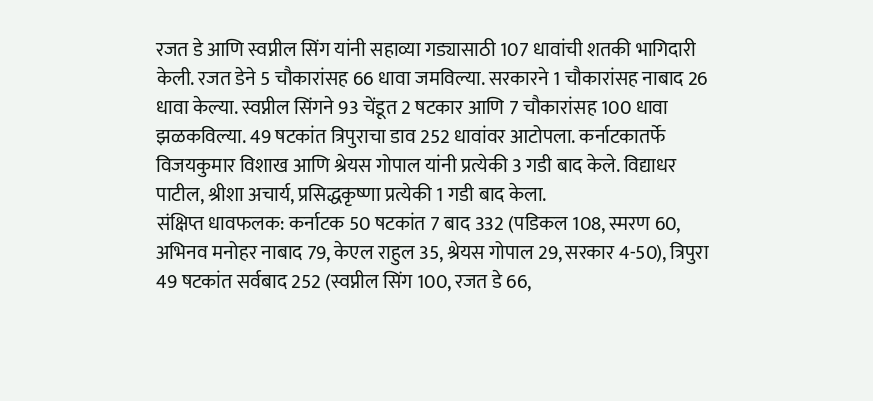रजत डे आणि स्वप्नील सिंग यांनी सहाव्या गड्यासाठी 107 धावांची शतकी भागिदारी केली. रजत डेने 5 चौकारांसह 66 धावा जमविल्या. सरकारने 1 चौकारांसह नाबाद 26 धावा केल्या. स्वप्नील सिंगने 93 चेंडूत 2 षटकार आणि 7 चौकारांसह 100 धावा झळकविल्या. 49 षटकांत त्रिपुराचा डाव 252 धावांवर आटोपला. कर्नाटकातर्फे विजयकुमार विशाख आणि श्रेयस गोपाल यांनी प्रत्येकी 3 गडी बाद केले. विद्याधर पाटील, श्रीशा अचार्य, प्रसिद्धकृष्णा प्रत्येकी 1 गडी बाद केला.
संक्षिप्त धावफलक: कर्नाटक 50 षटकांत 7 बाद 332 (पडिकल 108, स्मरण 60, अभिनव मनोहर नाबाद 79, केएल राहुल 35, श्रेयस गोपाल 29, सरकार 4-50), त्रिपुरा 49 षटकांत सर्वबाद 252 (स्वप्नील सिंग 100, रजत डे 66,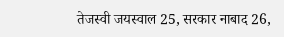तेजस्वी जयस्वाल 25, सरकार नाबाद 26,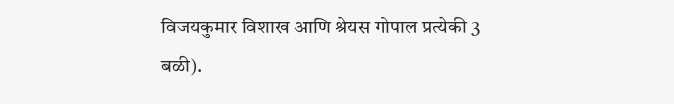विजयकुमार विशाख आणि श्रेयस गोपाल प्रत्येकी 3 बळी).